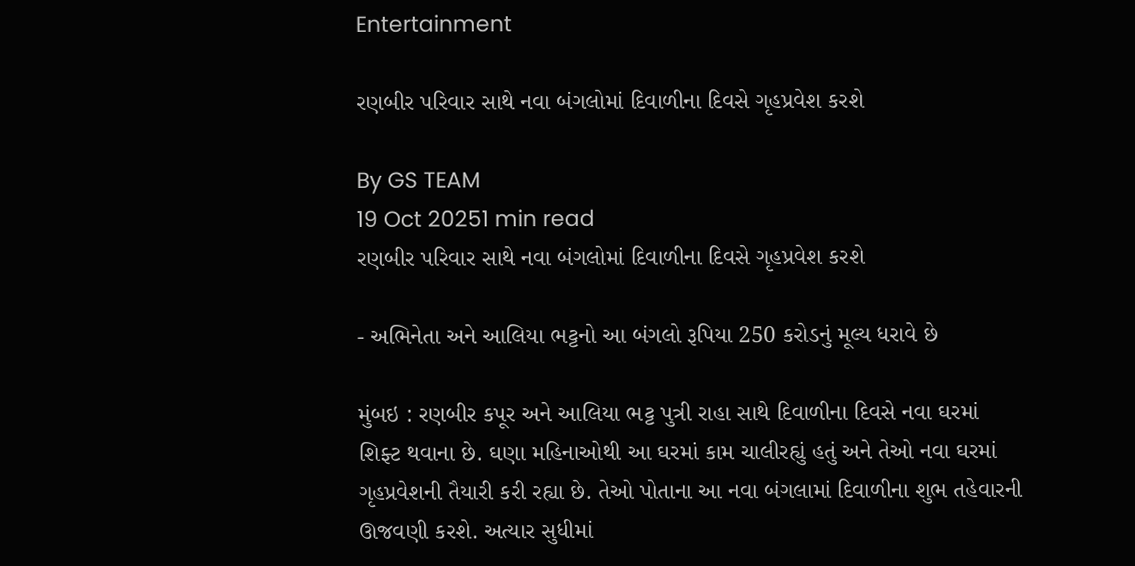Entertainment

રણબીર પરિવાર સાથે નવા બંગલોમાં દિવાળીના દિવસે ગૃહપ્રવેશ કરશે

By GS TEAM
19 Oct 20251 min read
રણબીર પરિવાર સાથે નવા બંગલોમાં દિવાળીના દિવસે ગૃહપ્રવેશ કરશે

- અભિનેતા અને આલિયા ભટ્ટનો આ બંગલો રૂપિયા 250 કરોડનું મૂલ્ય ધરાવે છે

મુંબઇ : રણબીર કપૂર અને આલિયા ભટ્ટ પુત્રી રાહા સાથે દિવાળીના દિવસે નવા ઘરમાં શિફ્ટ થવાના છે. ઘણા મહિનાઓથી આ ઘરમાં કામ ચાલીરહ્યું હતું અને તેઓ નવા ઘરમાં ગૃહપ્રવેશની તૈયારી કરી રહ્યા છે. તેઓ પોતાના આ નવા બંગલામાં દિવાળીના શુભ તહેવારની ઊજવણી કરશે. અત્યાર સુધીમાં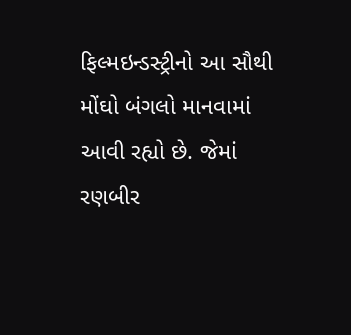ફિલ્મઇન્ડસ્ટ્રીનો આ સૌથી મોંઘો બંગલો માનવામાં આવી રહ્યો છે. જેમાં રણબીર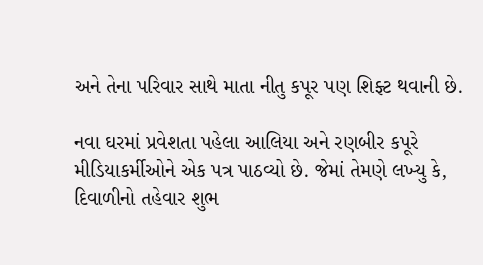અને તેના પરિવાર સાથે માતા નીતુ કપૂર પણ શિફ્ટ થવાની છે.

નવા ઘરમાં પ્રવેશતા પહેલા આલિયા અને રણબીર કપૂરે મીડિયાકર્મીઓને એક પત્ર પાઠવ્યો છે. જેમાં તેમણે લખ્યુ કે, દિવાળીનો તહેવાર શુભ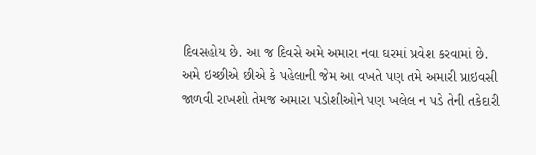દિવસહોય છે. આ જ દિવસે અમે અમારા નવા ઘરમાં પ્રવેશ કરવામાં છે. અમે ઇચ્છીએ છીએ કે પહેલાની જેમ આ વખતે પણ તમે અમારી પ્રાઇવસી જાળવી રાખશો તેમજ અમારા પડોશીઓને પણ ખલેલ ન પડે તેની તકેદારી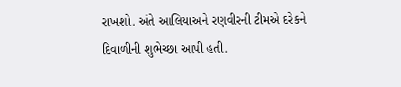રાખશો. અંતે આલિયાઅને રણવીરની ટીમએ દરેકને  દિવાળીની શુભેચ્છા આપી હતી.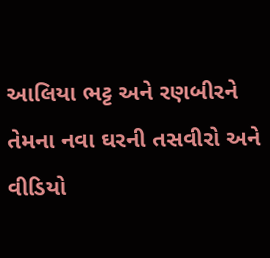આલિયા ભટ્ટ અને રણબીરને તેમના નવા ઘરની તસવીરો અને વીડિયો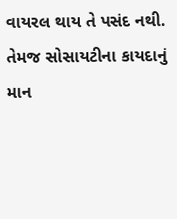વાયરલ થાય તે પસંદ નથી. તેમજ સોસાયટીના કાયદાનું માન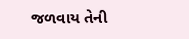જળવાય તેની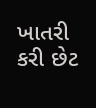ખાતરી કરી છેટ